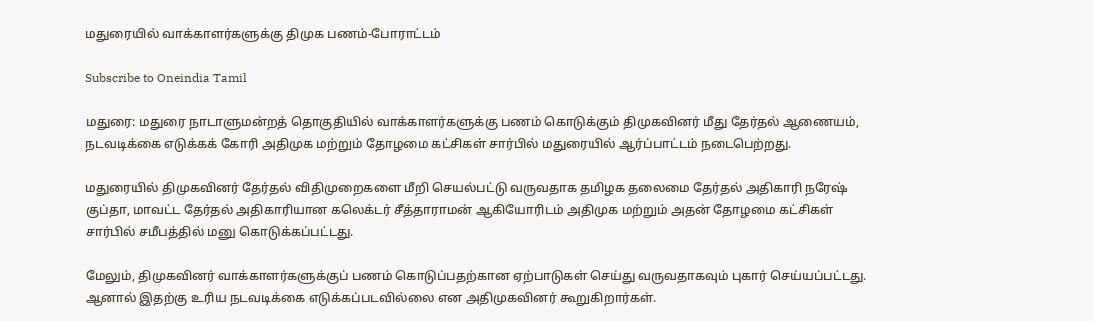மதுரையில் வாக்காளர்களுக்கு திமுக பணம்-போராட்டம்

Subscribe to Oneindia Tamil

மதுரை: மதுரை நாடாளுமன்றத் தொகுதியில் வாக்காளர்களுக்கு பணம் கொடுக்கும் திமுகவினர் மீது தேர்தல் ஆணையம், நடவடிக்கை எடுக்கக் கோரி அதிமுக மற்றும் தோழமை கட்சிகள் சார்பில் மதுரையில் ஆர்ப்பாட்டம் நடைபெற்றது.

மதுரையில் திமுகவினர் தேர்தல் விதிமுறைகளை மீறி செயல்பட்டு வருவதாக தமிழக தலைமை தேர்தல் அதிகாரி நரேஷ் குப்தா, மாவட்ட தேர்தல் அதிகாரியான கலெக்டர் சீத்தாராமன் ஆகியோரிடம் அதிமுக மற்றும் அதன் தோழமை கட்சிகள் சார்பில் சமீபத்தில் மனு கொடுக்கப்பட்டது.

மேலும், திமுகவினர் வாக்காளர்களுக்குப் பணம் கொடுப்பதற்கான ஏற்பாடுகள் செய்து வருவதாகவும் புகார் செய்யப்பட்டது. ஆனால் இதற்கு உரிய நடவடிக்கை எடுக்கப்படவில்லை என அதிமுகவினர் கூறுகிறார்கள்.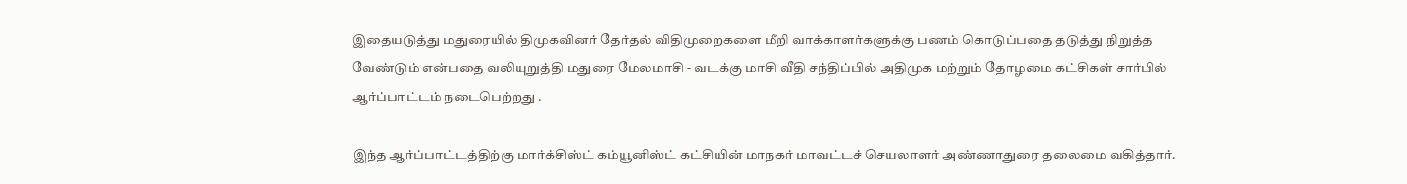இதையடுத்து மதுரையில் திமுகவினர் தேர்தல் விதிமுறைகளை மீறி வாக்காளர்களுக்கு பணம் கொடுப்பதை தடுத்து நிறுத்த வேண்டும் என்பதை வலியுறுத்தி மதுரை மேலமாசி - வடக்கு மாசி வீதி சந்திப்பில் அதிமுக மற்றும் தோழமை கட்சிகள் சார்பில் ஆர்ப்பாட்டம் நடைபெற்றது .

இந்த ஆர்ப்பாட்டத்திற்கு மார்க்சிஸ்ட் கம்யூனிஸ்ட் கட்சியின் மாநகர் மாவட்டச் செயலாளர் அண்ணாதுரை தலைமை வகித்தார்.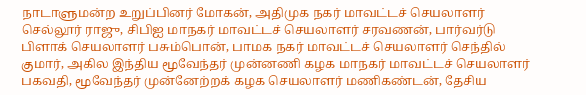நாடாளுமன்ற உறுப்பினர் மோகன், அதிமுக நகர் மாவட்டச் செயலாளர் செல்லூர் ராஜு, சிபிஐ மாநகர் மாவட்டச் செயலாளர் சரவணன், பார்வர்டு பிளாக் செயலாளர் பசும்பொன், பாமக நகர் மாவட்டச் செயலாளர் செந்தில் குமார், அகில இந்திய மூவேந்தர் முன்னணி கழக மாநகர் மாவட்டச் செயலாளர் பகவதி, மூவேந்தர் முன்னேற்றக் கழக செயலாளர் மணிகண்டன், தேசிய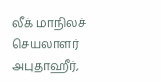லீக் மாநிலச் செயலாளர் அபுதாஹீர்,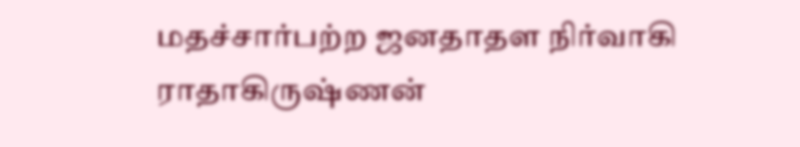மதச்சார்பற்ற ஜனதாதள நிர்வாகி ராதாகிருஷ்ணன்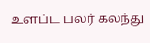உளப்ட பலர் கலந்து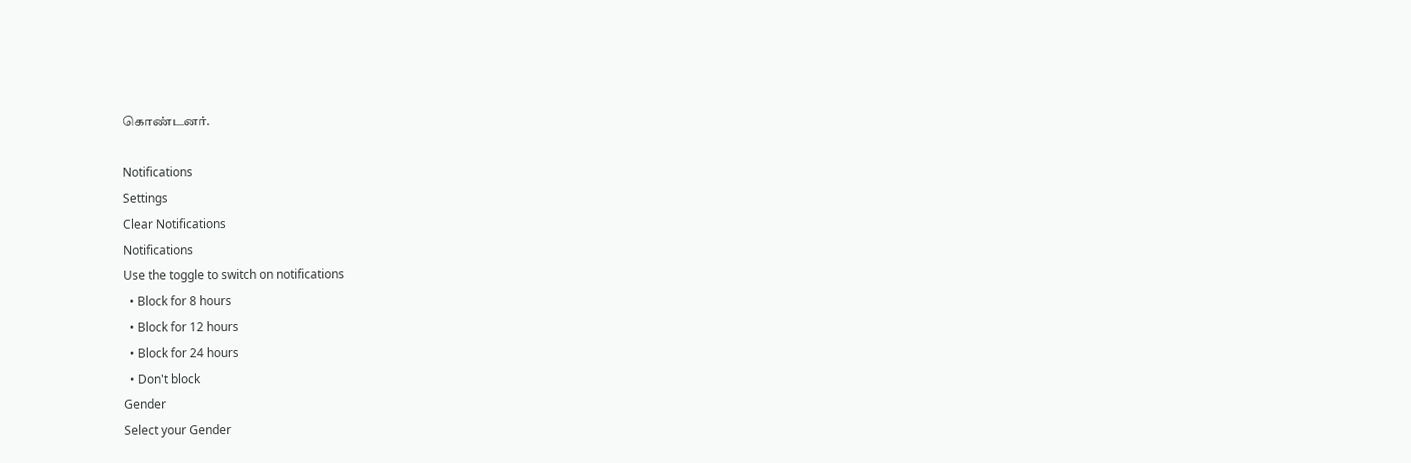கொண்டனர்.

Notifications
Settings
Clear Notifications
Notifications
Use the toggle to switch on notifications
  • Block for 8 hours
  • Block for 12 hours
  • Block for 24 hours
  • Don't block
Gender
Select your Gender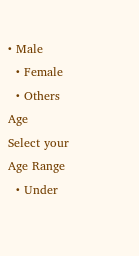• Male
  • Female
  • Others
Age
Select your Age Range
  • Under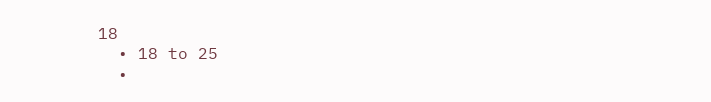18
  • 18 to 25
  •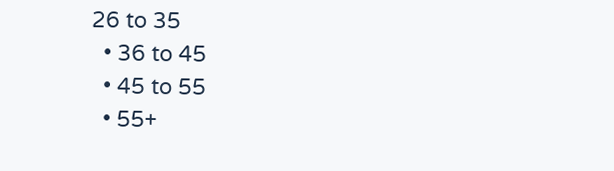26 to 35
  • 36 to 45
  • 45 to 55
  • 55+